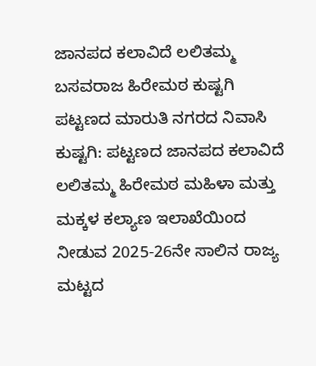ಜಾನಪದ ಕಲಾವಿದೆ ಲಲಿತಮ್ಮ ಬಸವರಾಜ ಹಿರೇಮಠ ಕುಷ್ಟಗಿ ಪಟ್ಟಣದ ಮಾರುತಿ ನಗರದ ನಿವಾಸಿ
ಕುಷ್ಟಗಿ: ಪಟ್ಟಣದ ಜಾನಪದ ಕಲಾವಿದೆ ಲಲಿತಮ್ಮ ಹಿರೇಮಠ ಮಹಿಳಾ ಮತ್ತು ಮಕ್ಕಳ ಕಲ್ಯಾಣ ಇಲಾಖೆಯಿಂದ ನೀಡುವ 2025-26ನೇ ಸಾಲಿನ ರಾಜ್ಯ ಮಟ್ಟದ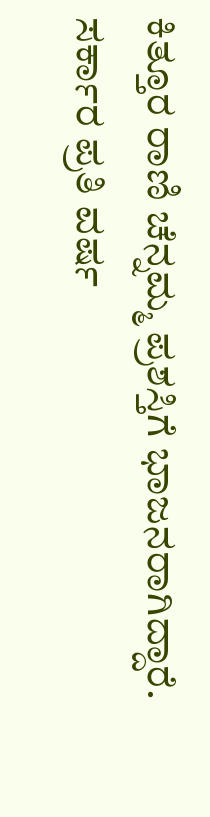ಕಿತ್ತೂರ ರಾಣಿ ಚೆನ್ನಮ್ಮ ಪ್ರಶಸ್ತಿಗೆ ಭಾಜನರಾಗಿದ್ದಾರೆ.
ಸರ್ಕಾರ ಪ್ರತಿ ವರ್ಷ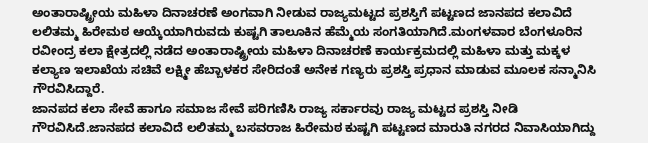ಅಂತಾರಾಷ್ಟ್ರೀಯ ಮಹಿಳಾ ದಿನಾಚರಣೆ ಅಂಗವಾಗಿ ನೀಡುವ ರಾಜ್ಯಮಟ್ಟದ ಪ್ರಶಸ್ತಿಗೆ ಪಟ್ಟಣದ ಜಾನಪದ ಕಲಾವಿದೆ ಲಲಿತಮ್ಮ ಹಿರೇಮಠ ಆಯ್ಕೆಯಾಗಿರುವದು ಕುಷ್ಟಗಿ ತಾಲೂಕಿನ ಹೆಮ್ಮೆಯ ಸಂಗತಿಯಾಗಿದೆ.ಮಂಗಳವಾರ ಬೆಂಗಳೂರಿನ ರವೀಂದ್ರ ಕಲಾ ಕ್ಷೇತ್ರದಲ್ಲಿ ನಡೆದ ಅಂತಾರಾಷ್ಟ್ರೀಯ ಮಹಿಳಾ ದಿನಾಚರಣೆ ಕಾರ್ಯಕ್ರಮದಲ್ಲಿ ಮಹಿಳಾ ಮತ್ತು ಮಕ್ಕಳ ಕಲ್ಯಾಣ ಇಲಾಖೆಯ ಸಚಿವೆ ಲಕ್ಷ್ಮೀ ಹೆಬ್ಬಾಳಕರ ಸೇರಿದಂತೆ ಅನೇಕ ಗಣ್ಯರು ಪ್ರಶಸ್ತಿ ಪ್ರಧಾನ ಮಾಡುವ ಮೂಲಕ ಸನ್ಮಾನಿಸಿ ಗೌರವಿಸಿದ್ದಾರೆ.
ಜಾನಪದ ಕಲಾ ಸೇವೆ ಹಾಗೂ ಸಮಾಜ ಸೇವೆ ಪರಿಗಣಿಸಿ ರಾಜ್ಯ ಸರ್ಕಾರವು ರಾಜ್ಯ ಮಟ್ಟದ ಪ್ರಶಸ್ತಿ ನೀಡಿ ಗೌರವಿಸಿದೆ.ಜಾನಪದ ಕಲಾವಿದೆ ಲಲಿತಮ್ಮ ಬಸವರಾಜ ಹಿರೇಮಠ ಕುಷ್ಟಗಿ ಪಟ್ಟಣದ ಮಾರುತಿ ನಗರದ ನಿವಾಸಿಯಾಗಿದ್ದು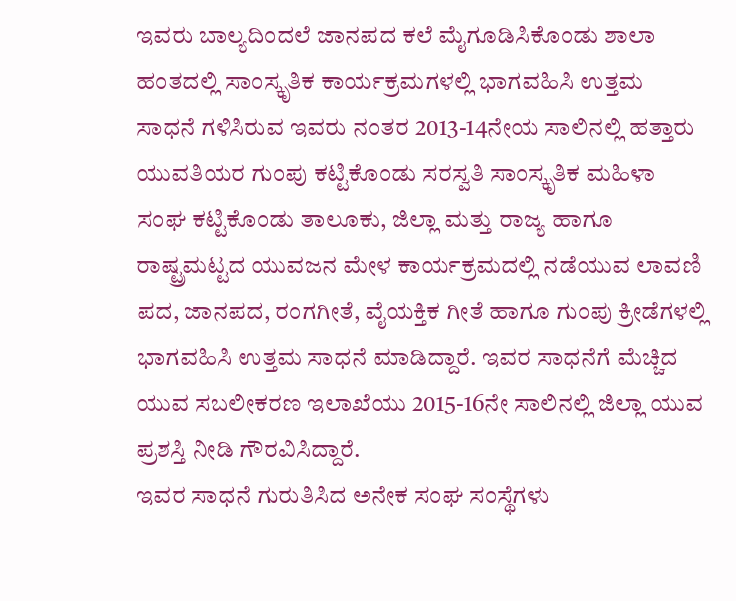ಇವರು ಬಾಲ್ಯದಿಂದಲೆ ಜಾನಪದ ಕಲೆ ಮೈಗೂಡಿಸಿಕೊಂಡು ಶಾಲಾ ಹಂತದಲ್ಲಿ ಸಾಂಸ್ಕೃತಿಕ ಕಾರ್ಯಕ್ರಮಗಳಲ್ಲಿ ಭಾಗವಹಿಸಿ ಉತ್ತಮ ಸಾಧನೆ ಗಳಿಸಿರುವ ಇವರು ನಂತರ 2013-14ನೇಯ ಸಾಲಿನಲ್ಲಿ ಹತ್ತಾರು ಯುವತಿಯರ ಗುಂಪು ಕಟ್ಟಿಕೊಂಡು ಸರಸ್ವತಿ ಸಾಂಸ್ಕೃತಿಕ ಮಹಿಳಾ ಸಂಘ ಕಟ್ಟಿಕೊಂಡು ತಾಲೂಕು, ಜಿಲ್ಲಾ ಮತ್ತು ರಾಜ್ಯ ಹಾಗೂ ರಾಷ್ಟ್ರಮಟ್ಟದ ಯುವಜನ ಮೇಳ ಕಾರ್ಯಕ್ರಮದಲ್ಲಿ ನಡೆಯುವ ಲಾವಣಿ ಪದ, ಜಾನಪದ, ರಂಗಗೀತೆ, ವೈಯಕ್ತಿಕ ಗೀತೆ ಹಾಗೂ ಗುಂಪು ಕ್ರೀಡೆಗಳಲ್ಲಿ ಭಾಗವಹಿಸಿ ಉತ್ತಮ ಸಾಧನೆ ಮಾಡಿದ್ದಾರೆ. ಇವರ ಸಾಧನೆಗೆ ಮೆಚ್ಚಿದ ಯುವ ಸಬಲೀಕರಣ ಇಲಾಖೆಯು 2015-16ನೇ ಸಾಲಿನಲ್ಲಿ ಜಿಲ್ಲಾ ಯುವ ಪ್ರಶಸ್ತಿ ನೀಡಿ ಗೌರವಿಸಿದ್ದಾರೆ.
ಇವರ ಸಾಧನೆ ಗುರುತಿಸಿದ ಅನೇಕ ಸಂಘ ಸಂಸ್ಥೆಗಳು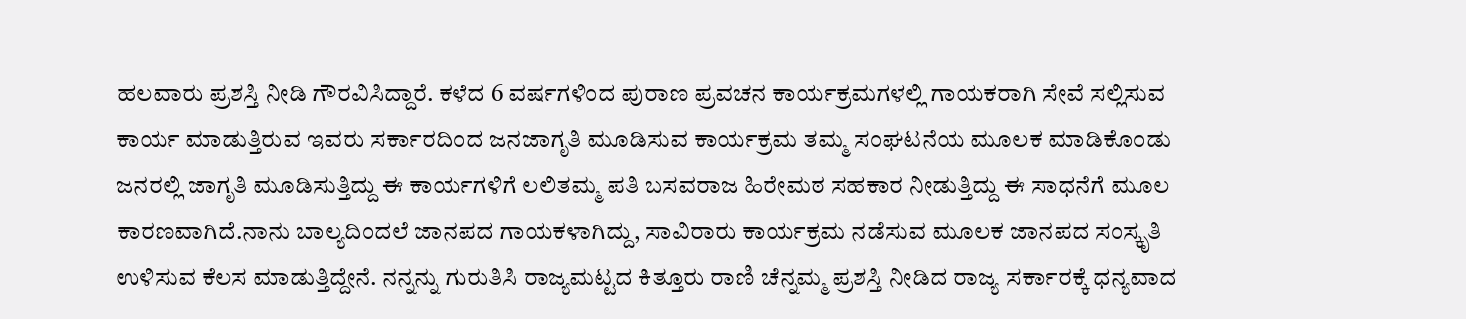ಹಲವಾರು ಪ್ರಶಸ್ತಿ ನೀಡಿ ಗೌರವಿಸಿದ್ದಾರೆ. ಕಳೆದ 6 ವರ್ಷಗಳಿಂದ ಪುರಾಣ ಪ್ರವಚನ ಕಾರ್ಯಕ್ರಮಗಳಲ್ಲಿ ಗಾಯಕರಾಗಿ ಸೇವೆ ಸಲ್ಲಿಸುವ ಕಾರ್ಯ ಮಾಡುತ್ತಿರುವ ಇವರು ಸರ್ಕಾರದಿಂದ ಜನಜಾಗೃತಿ ಮೂಡಿಸುವ ಕಾರ್ಯಕ್ರಮ ತಮ್ಮ ಸಂಘಟನೆಯ ಮೂಲಕ ಮಾಡಿಕೊಂಡು ಜನರಲ್ಲಿ ಜಾಗೃತಿ ಮೂಡಿಸುತ್ತಿದ್ದು ಈ ಕಾರ್ಯಗಳಿಗೆ ಲಲಿತಮ್ಮ ಪತಿ ಬಸವರಾಜ ಹಿರೇಮಠ ಸಹಕಾರ ನೀಡುತ್ತಿದ್ದು ಈ ಸಾಧನೆಗೆ ಮೂಲ ಕಾರಣವಾಗಿದೆ.ನಾನು ಬಾಲ್ಯದಿಂದಲೆ ಜಾನಪದ ಗಾಯಕಳಾಗಿದ್ದು, ಸಾವಿರಾರು ಕಾರ್ಯಕ್ರಮ ನಡೆಸುವ ಮೂಲಕ ಜಾನಪದ ಸಂಸ್ಕೃತಿ ಉಳಿಸುವ ಕೆಲಸ ಮಾಡುತ್ತಿದ್ದೇನೆ. ನನ್ನನ್ನು ಗುರುತಿಸಿ ರಾಜ್ಯಮಟ್ಟದ ಕಿತ್ತೂರು ರಾಣಿ ಚೆನ್ನಮ್ಮ ಪ್ರಶಸ್ತಿ ನೀಡಿದ ರಾಜ್ಯ ಸರ್ಕಾರಕ್ಕೆ ಧನ್ಯವಾದ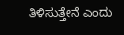ತಿಳಿಸುತ್ತೇನೆ ಎಂದು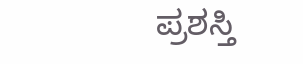ಪ್ರಶಸ್ತಿ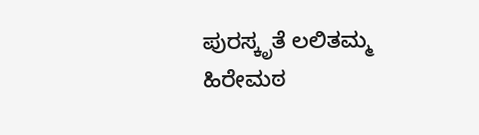ಪುರಸ್ಕೃತೆ ಲಲಿತಮ್ಮ ಹಿರೇಮಠ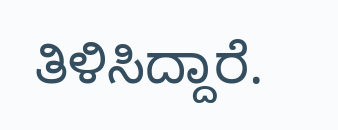ತಿಳಿಸಿದ್ದಾರೆ.